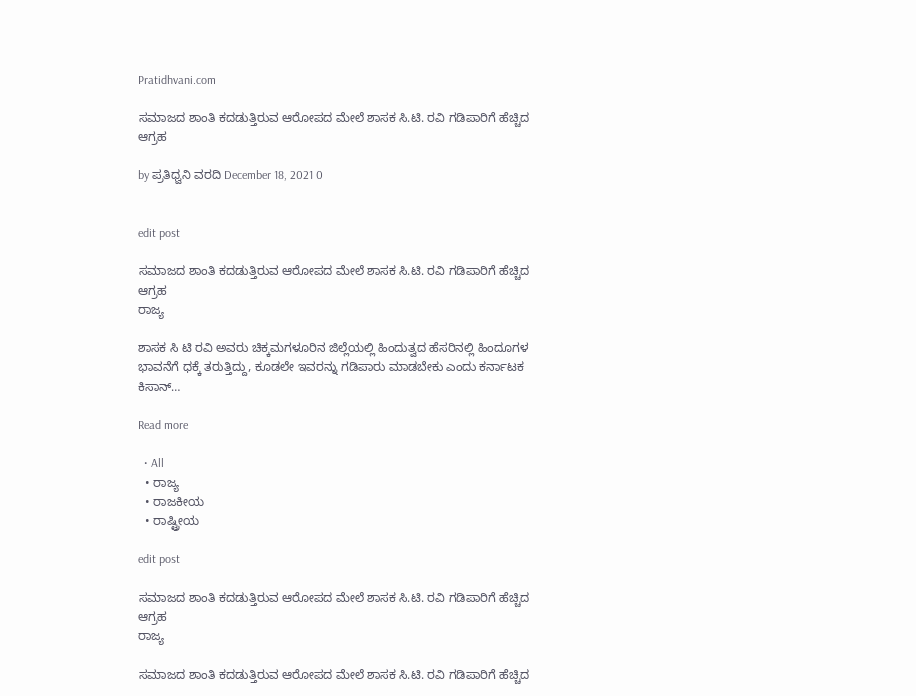Pratidhvani.com

ಸಮಾಜದ ಶಾಂತಿ ಕದಡುತ್ತಿರುವ ಆರೋಪದ ಮೇಲೆ ಶಾಸಕ ಸಿ.ಟಿ. ರವಿ ಗಡಿಪಾರಿಗೆ ಹೆಚ್ಚಿದ ಆಗ್ರಹ

by ಪ್ರತಿಧ್ವನಿ ವರದಿ December 18, 2021 0


edit post

ಸಮಾಜದ ಶಾಂತಿ ಕದಡುತ್ತಿರುವ ಆರೋಪದ ಮೇಲೆ ಶಾಸಕ ಸಿ.ಟಿ. ರವಿ ಗಡಿಪಾರಿಗೆ ಹೆಚ್ಚಿದ ಆಗ್ರಹ
ರಾಜ್ಯ

ಶಾಸಕ ಸಿ ಟಿ ರವಿ ಅವರು ಚಿಕ್ಕಮಗಳೂರಿನ ಜಿಲ್ಲೆಯಲ್ಲಿ ಹಿಂದುತ್ವದ ಹೆಸರಿನಲ್ಲಿ ಹಿಂದೂಗಳ ಭಾವನೆಗೆ ಧಕ್ಕೆ ತರುತ್ತಿದ್ದು, ಕೂಡಲೇ ಇವರನ್ನು ಗಡಿಪಾರು ಮಾಡಬೇಕು ಎಂದು ಕರ್ನಾಟಕ ಕಿಸಾನ್…

Read more

  • All
  • ರಾಜ್ಯ
  • ರಾಜಕೀಯ
  • ರಾಷ್ಟ್ರೀಯ

edit post

ಸಮಾಜದ ಶಾಂತಿ ಕದಡುತ್ತಿರುವ ಆರೋಪದ ಮೇಲೆ ಶಾಸಕ ಸಿ.ಟಿ. ರವಿ ಗಡಿಪಾರಿಗೆ ಹೆಚ್ಚಿದ ಆಗ್ರಹ
ರಾಜ್ಯ

ಸಮಾಜದ ಶಾಂತಿ ಕದಡುತ್ತಿರುವ ಆರೋಪದ ಮೇಲೆ ಶಾಸಕ ಸಿ.ಟಿ. ರವಿ ಗಡಿಪಾರಿಗೆ ಹೆಚ್ಚಿದ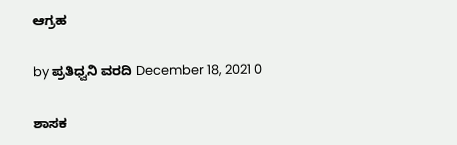ಆಗ್ರಹ

by ಪ್ರತಿಧ್ವನಿ ವರದಿ December 18, 2021 0

ಶಾಸಕ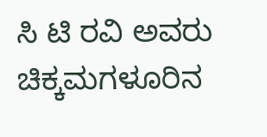ಸಿ ಟಿ ರವಿ ಅವರು ಚಿಕ್ಕಮಗಳೂರಿನ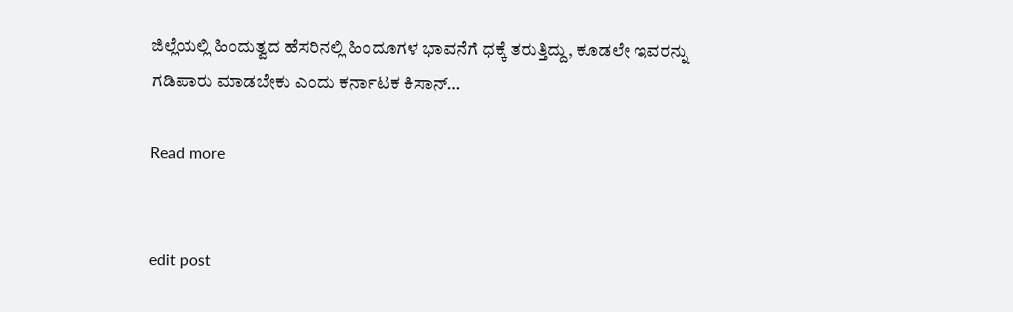ಜಿಲ್ಲೆಯಲ್ಲಿ ಹಿಂದುತ್ವದ ಹೆಸರಿನಲ್ಲಿ ಹಿಂದೂಗಳ ಭಾವನೆಗೆ ಧಕ್ಕೆ ತರುತ್ತಿದ್ದು, ಕೂಡಲೇ ಇವರನ್ನು ಗಡಿಪಾರು ಮಾಡಬೇಕು ಎಂದು ಕರ್ನಾಟಕ ಕಿಸಾನ್…

Read more


edit post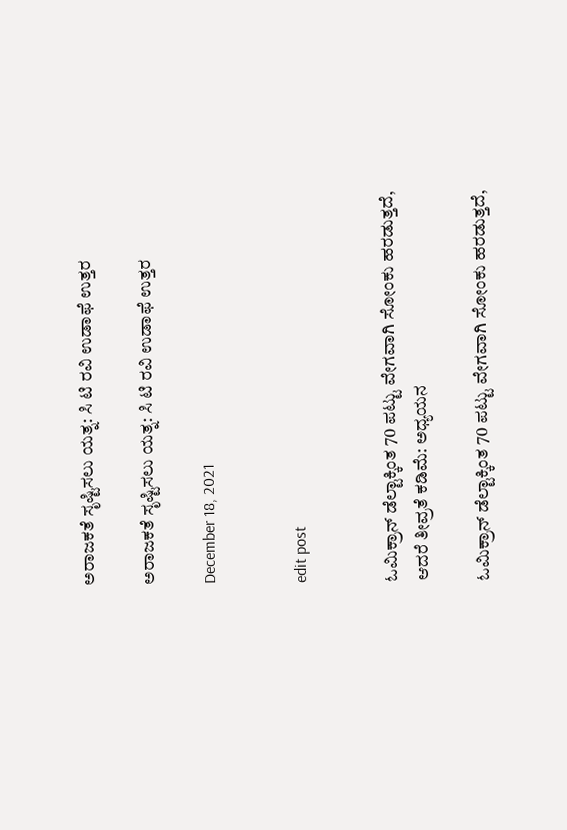ಅರಾಜಕತೆ ಸೃಷ್ಟಿಸಲು ಯತ್ನ: ಸಿ ಟಿ ರವಿ ಉಡಾಫೆ ಉತ್ತರ

ಅರಾಜಕತೆ ಸೃಷ್ಟಿಸಲು ಯತ್ನ: ಸಿ ಟಿ ರವಿ ಉಡಾಫೆ ಉತ್ತರ

December 18, 2021


edit post


ಓಮಿಕ್ರಾನ್ ಡೆಲ್ಟಾಕ್ಕಿಂತ 70 ಪಟ್ಟು ವೇಗವಾಗಿ ಸೋಂಕು ಹರಡುತ್ತದೆ, ಆದರೆ ತೀವ್ರತೆ ಕಡಿಮೆ: ಅಧ್ಯಯನ

ಓಮಿಕ್ರಾನ್ ಡೆಲ್ಟಾಕ್ಕಿಂತ 70 ಪಟ್ಟು ವೇಗವಾಗಿ ಸೋಂಕು ಹರಡುತ್ತದೆ,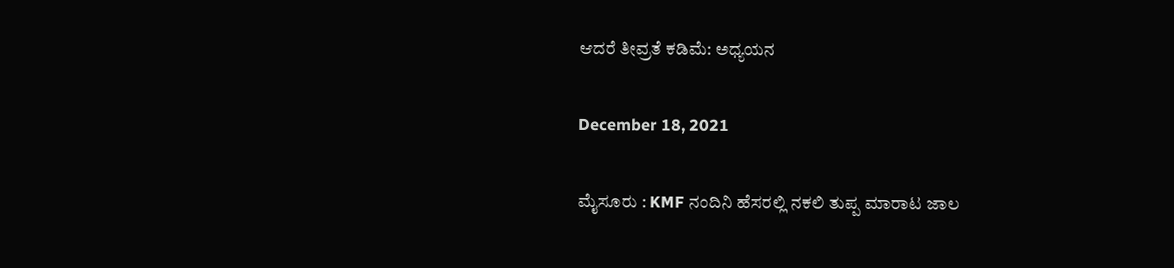ಆದರೆ ತೀವ್ರತೆ ಕಡಿಮೆ: ಅಧ್ಯಯನ

December 18, 2021

ಮೈಸೂರು : KMF ನಂದಿನಿ ಹೆಸರಲ್ಲಿ ನಕಲಿ ತುಪ್ಪ ಮಾರಾಟ ಜಾಲ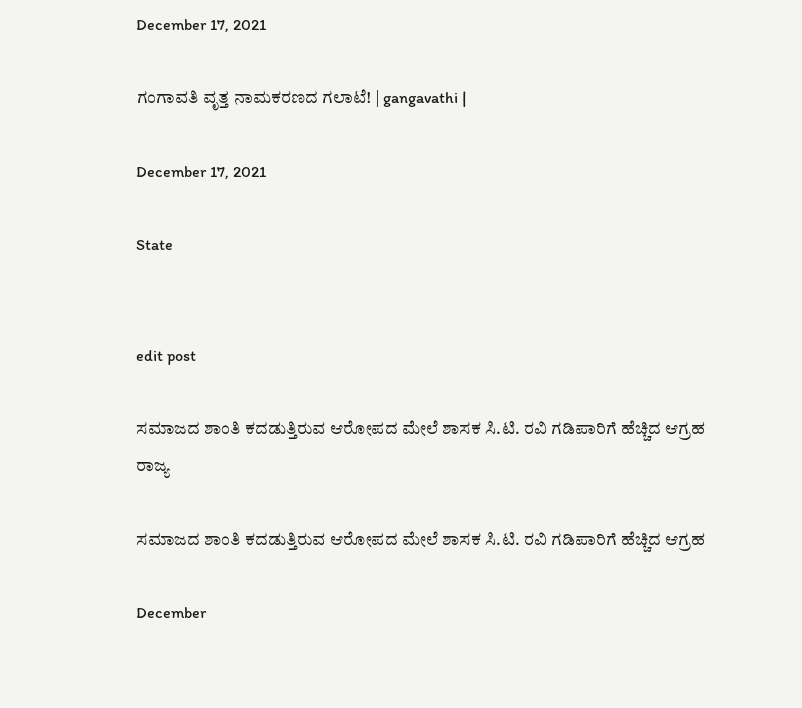December 17, 2021

ಗಂಗಾವತಿ ವೃತ್ತ ನಾಮಕರಣದ ಗಲಾಟೆ! | gangavathi |

December 17, 2021

State


edit post

ಸಮಾಜದ ಶಾಂತಿ ಕದಡುತ್ತಿರುವ ಆರೋಪದ ಮೇಲೆ ಶಾಸಕ ಸಿ.ಟಿ. ರವಿ ಗಡಿಪಾರಿಗೆ ಹೆಚ್ಚಿದ ಆಗ್ರಹ
ರಾಜ್ಯ

ಸಮಾಜದ ಶಾಂತಿ ಕದಡುತ್ತಿರುವ ಆರೋಪದ ಮೇಲೆ ಶಾಸಕ ಸಿ.ಟಿ. ರವಿ ಗಡಿಪಾರಿಗೆ ಹೆಚ್ಚಿದ ಆಗ್ರಹ

December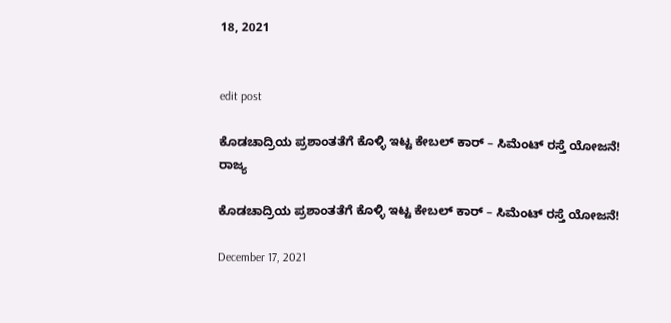18, 2021


edit post

ಕೊಡಚಾದ್ರಿಯ ಪ್ರಶಾಂತತೆಗೆ ಕೊಳ್ಳಿ ಇಟ್ಟ ಕೇಬಲ್ ಕಾರ್ – ಸಿಮೆಂಟ್ ರಸ್ತೆ ಯೋಜನೆ!
ರಾಜ್ಯ

ಕೊಡಚಾದ್ರಿಯ ಪ್ರಶಾಂತತೆಗೆ ಕೊಳ್ಳಿ ಇಟ್ಟ ಕೇಬಲ್ ಕಾರ್ – ಸಿಮೆಂಟ್ ರಸ್ತೆ ಯೋಜನೆ!

December 17, 2021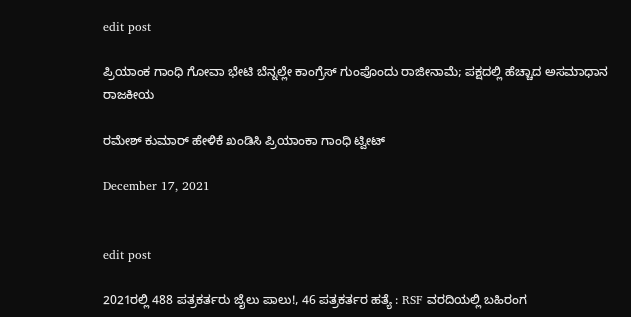edit post

ಪ್ರಿಯಾಂಕ ಗಾಂಧಿ ಗೋವಾ ಭೇಟಿ ಬೆನ್ನಲ್ಲೇ ಕಾಂಗ್ರೆಸ್ ಗುಂಪೊಂದು ರಾಜೀನಾಮೆ; ಪಕ್ಷದಲ್ಲಿ ಹೆಚ್ಚಾದ ಅಸಮಾಧಾನ
ರಾಜಕೀಯ

ರಮೇಶ್ ಕುಮಾರ್ ಹೇಳಿಕೆ ಖಂಡಿಸಿ ಪ್ರಿಯಾಂಕಾ ಗಾಂಧಿ ಟ್ವೀಟ್

December 17, 2021


edit post

2021ರಲ್ಲಿ 488 ಪತ್ರಕರ್ತರು ಜೈಲು ಪಾಲು!, 46 ಪತ್ರಕರ್ತರ ಹತ್ಯೆ : RSF ವರದಿಯಲ್ಲಿ ಬಹಿರಂಗ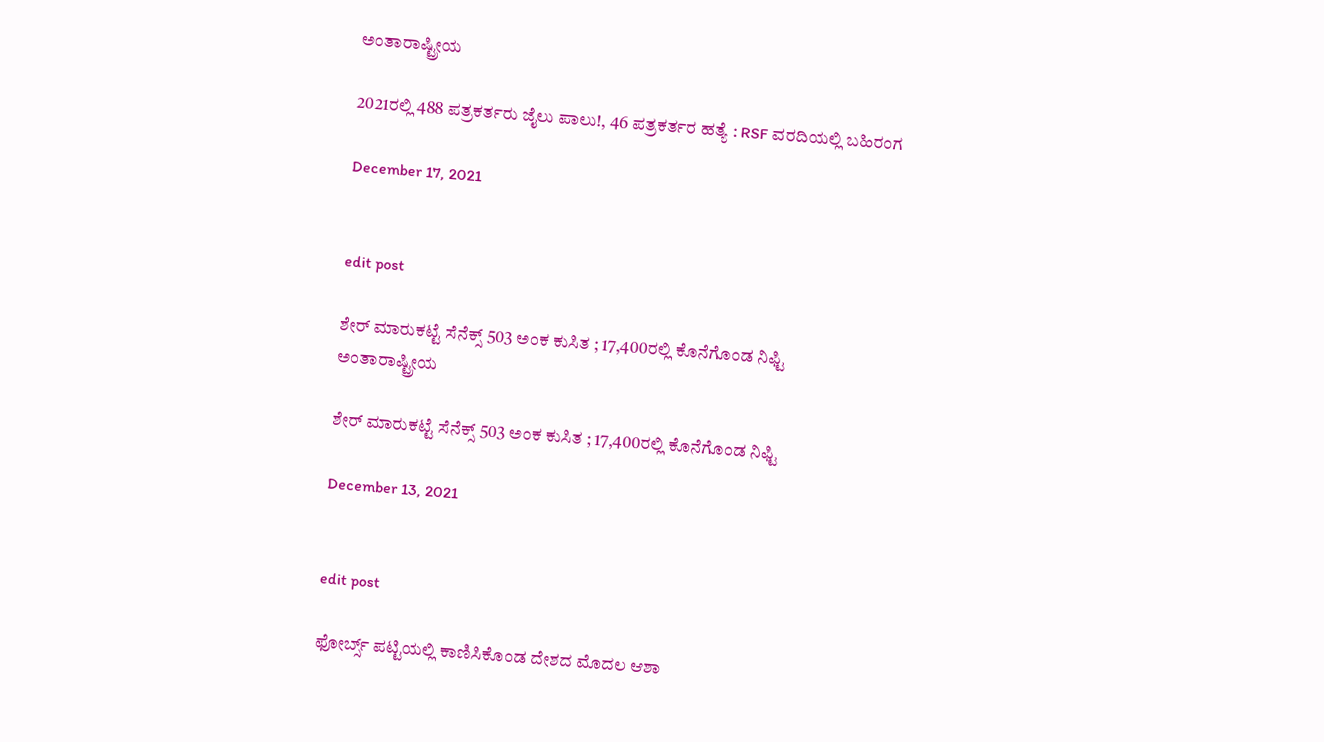ಅಂತಾರಾಷ್ಟ್ರೀಯ

2021ರಲ್ಲಿ 488 ಪತ್ರಕರ್ತರು ಜೈಲು ಪಾಲು!, 46 ಪತ್ರಕರ್ತರ ಹತ್ಯೆ : RSF ವರದಿಯಲ್ಲಿ ಬಹಿರಂಗ

December 17, 2021


edit post

ಶೇರ್ ಮಾರುಕಟ್ಟೆ ಸೆನೆಕ್ಸ್ 503 ಅಂಕ ಕುಸಿತ ; 17,400ರಲ್ಲಿ ಕೊನೆಗೊಂಡ ನಿಫ್ಟಿ
ಅಂತಾರಾಷ್ಟ್ರೀಯ

ಶೇರ್ ಮಾರುಕಟ್ಟೆ ಸೆನೆಕ್ಸ್ 503 ಅಂಕ ಕುಸಿತ ; 17,400ರಲ್ಲಿ ಕೊನೆಗೊಂಡ ನಿಫ್ಟಿ

December 13, 2021


edit post

ಫೋರ್ಬ್ಸ್ ಪಟ್ಟಿಯಲ್ಲಿ ಕಾಣಿಸಿಕೊಂಡ ದೇಶದ ಮೊದಲ ಆಶಾ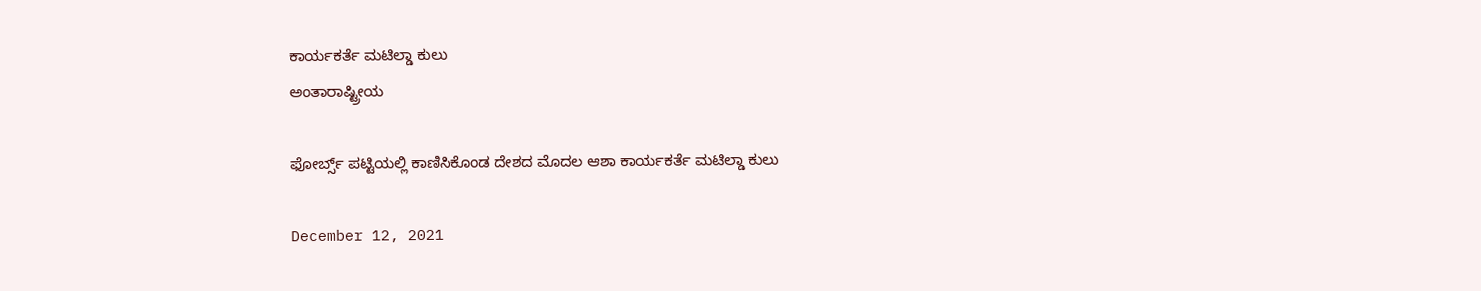ಕಾರ್ಯಕರ್ತೆ ಮಟಿಲ್ಡಾ ಕುಲು
ಅಂತಾರಾಷ್ಟ್ರೀಯ

ಫೋರ್ಬ್ಸ್ ಪಟ್ಟಿಯಲ್ಲಿ ಕಾಣಿಸಿಕೊಂಡ ದೇಶದ ಮೊದಲ ಆಶಾ ಕಾರ್ಯಕರ್ತೆ ಮಟಿಲ್ಡಾ ಕುಲು

December 12, 2021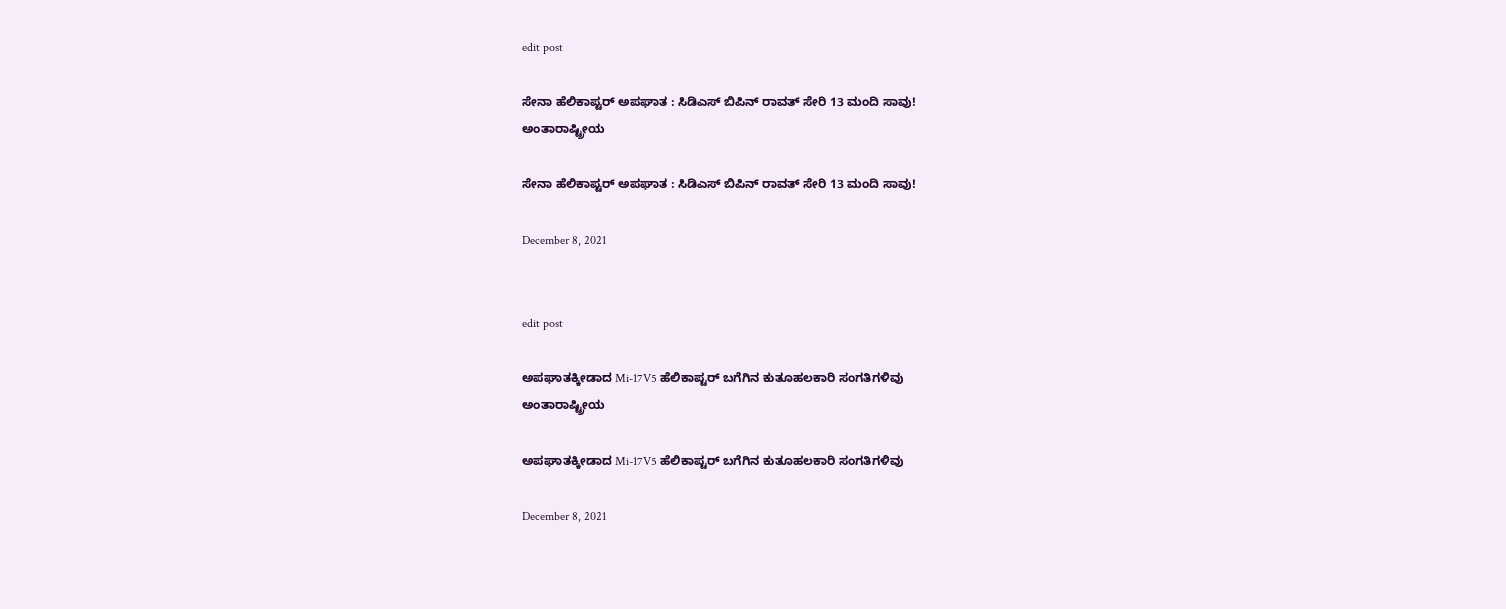edit post

ಸೇನಾ ಹೆಲಿಕಾಪ್ಟರ್ ಅಪಘಾತ : ಸಿಡಿಎಸ್ ಬಿಪಿನ್ ರಾವತ್ ಸೇರಿ 13 ಮಂದಿ ಸಾವು!
ಅಂತಾರಾಷ್ಟ್ರೀಯ

ಸೇನಾ ಹೆಲಿಕಾಪ್ಟರ್ ಅಪಘಾತ : ಸಿಡಿಎಸ್ ಬಿಪಿನ್ ರಾವತ್ ಸೇರಿ 13 ಮಂದಿ ಸಾವು!

December 8, 2021


edit post

ಅಪಘಾತಕ್ಕೀಡಾದ Mi-17V5 ಹೆಲಿಕಾಪ್ಟರ್ ಬಗೆಗಿನ ಕುತೂಹಲಕಾರಿ ಸಂಗತಿಗಳಿವು
ಅಂತಾರಾಷ್ಟ್ರೀಯ

ಅಪಘಾತಕ್ಕೀಡಾದ Mi-17V5 ಹೆಲಿಕಾಪ್ಟರ್ ಬಗೆಗಿನ ಕುತೂಹಲಕಾರಿ ಸಂಗತಿಗಳಿವು

December 8, 2021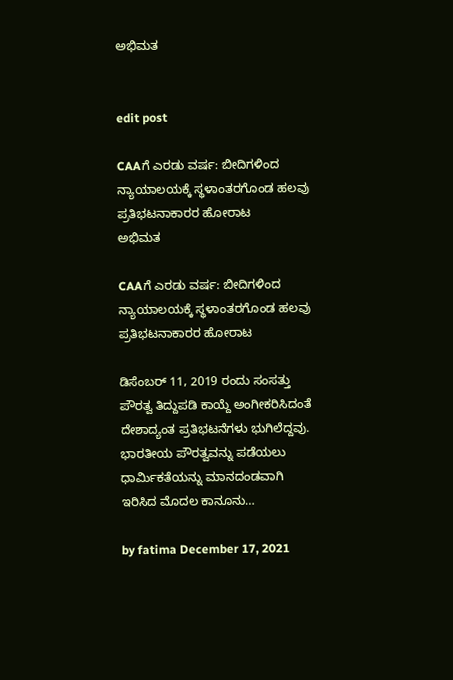ಅಭಿಮತ


edit post

CAAಗೆ ಎರಡು ವರ್ಷ: ಬೀದಿಗಳಿಂದ ನ್ಯಾಯಾಲಯಕ್ಕೆ ಸ್ಥಳಾಂತರಗೊಂಡ ಹಲವು ಪ್ರತಿಭಟನಾಕಾರರ ಹೋರಾಟ
ಅಭಿಮತ

CAAಗೆ ಎರಡು ವರ್ಷ: ಬೀದಿಗಳಿಂದ ನ್ಯಾಯಾಲಯಕ್ಕೆ ಸ್ಥಳಾಂತರಗೊಂಡ ಹಲವು ಪ್ರತಿಭಟನಾಕಾರರ ಹೋರಾಟ

ಡಿಸೆಂಬರ್ 11, 2019 ರಂದು ಸಂಸತ್ತು ಪೌರತ್ವ ತಿದ್ದುಪಡಿ ಕಾಯ್ದೆ ಅಂಗೀಕರಿಸಿದಂತೆ ದೇಶಾದ್ಯಂತ ಪ್ರತಿಭಟನೆಗಳು ಭುಗಿಲೆದ್ದವು. ಭಾರತೀಯ ಪೌರತ್ವವನ್ನು ಪಡೆಯಲು ಧಾರ್ಮಿಕತೆಯನ್ನು ಮಾನದಂಡವಾಗಿ ಇರಿಸಿದ ಮೊದಲ ಕಾನೂನು…

by fatima December 17, 2021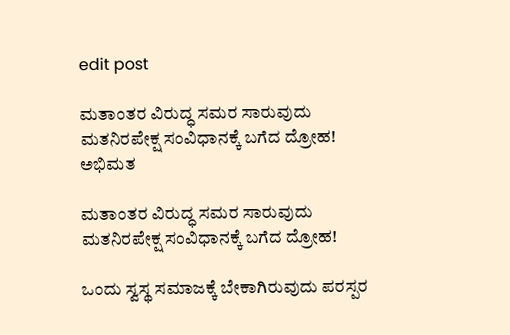edit post

ಮತಾಂತರ ವಿರುದ್ಧ ಸಮರ ಸಾರುವುದು ಮತನಿರಪೇಕ್ಷ ಸಂವಿಧಾನಕ್ಕೆ ಬಗೆದ ದ್ರೋಹ!
ಅಭಿಮತ

ಮತಾಂತರ ವಿರುದ್ಧ ಸಮರ ಸಾರುವುದು ಮತನಿರಪೇಕ್ಷ ಸಂವಿಧಾನಕ್ಕೆ ಬಗೆದ ದ್ರೋಹ!

ಒಂದು ಸ್ವಸ್ಥ ಸಮಾಜಕ್ಕೆ ಬೇಕಾಗಿರುವುದು ಪರಸ್ಪರ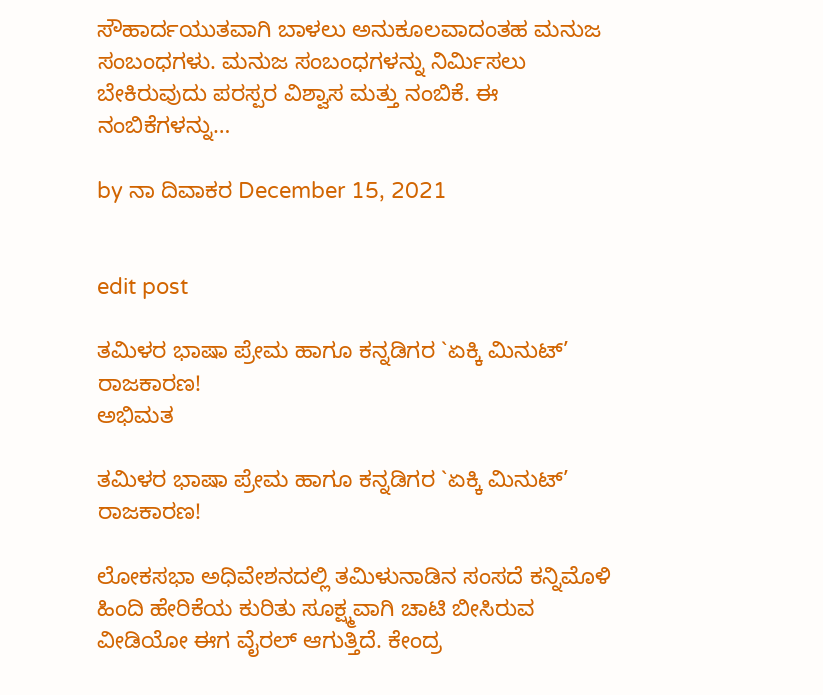ಸೌಹಾರ್ದಯುತವಾಗಿ ಬಾಳಲು ಅನುಕೂಲವಾದಂತಹ ಮನುಜ ಸಂಬಂಧಗಳು. ಮನುಜ ಸಂಬಂಧಗಳನ್ನು ನಿರ್ಮಿಸಲು ಬೇಕಿರುವುದು ಪರಸ್ಪರ ವಿಶ್ವಾಸ ಮತ್ತು ನಂಬಿಕೆ. ಈ ನಂಬಿಕೆಗಳನ್ನು…

by ನಾ ದಿವಾಕರ December 15, 2021


edit post

ತಮಿಳರ ಭಾಷಾ ಪ್ರೇಮ ಹಾಗೂ ಕನ್ನಡಿಗರ `ಏಕ್ಕಿ ಮಿನುಟ್’ ರಾಜಕಾರಣ!
ಅಭಿಮತ

ತಮಿಳರ ಭಾಷಾ ಪ್ರೇಮ ಹಾಗೂ ಕನ್ನಡಿಗರ `ಏಕ್ಕಿ ಮಿನುಟ್’ ರಾಜಕಾರಣ!

ಲೋಕಸಭಾ ಅಧಿವೇಶನದಲ್ಲಿ ತಮಿಳುನಾಡಿನ ಸಂಸದೆ ಕನ್ನಿಮೊಳಿ ಹಿಂದಿ ಹೇರಿಕೆಯ ಕುರಿತು ಸೂಕ್ಷ್ಮವಾಗಿ ಚಾಟಿ ಬೀಸಿರುವ ವೀಡಿಯೋ ಈಗ ವೈರಲ್ ಆಗುತ್ತಿದೆ. ಕೇಂದ್ರ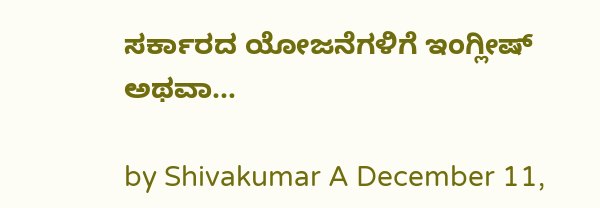ಸರ್ಕಾರದ ಯೋಜನೆಗಳಿಗೆ ಇಂಗ್ಲೀಷ್ ಅಥವಾ…

by Shivakumar A December 11,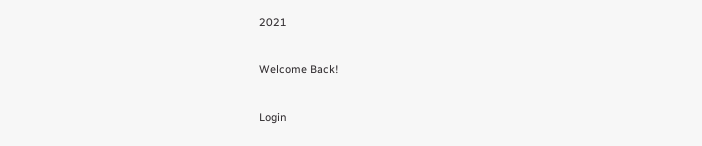2021

Welcome Back!

Login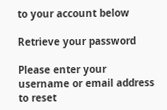to your account below

Retrieve your password

Please enter your username or email address to reset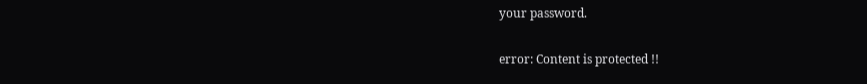your password.

error: Content is protected !!